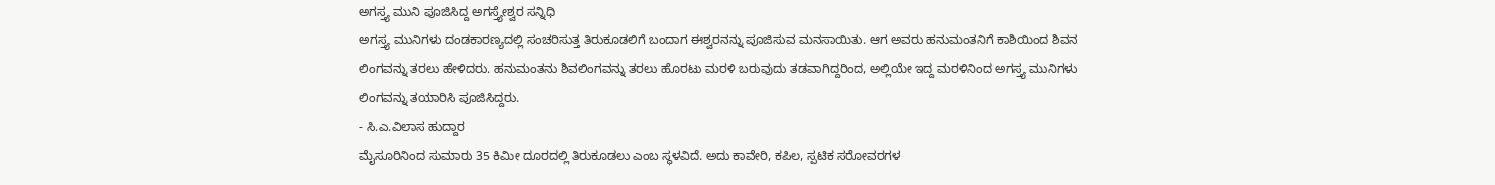ಅಗಸ್ತ್ಯ ಮುನಿ ಪೂಜಿಸಿದ್ದ ಅಗಸ್ತ್ಯೇಶ್ವರ ಸನ್ನಿಧಿ
ಅಗಸ್ತ್ಯ ಮುನಿಗಳು ದಂಡಕಾರಣ್ಯದಲ್ಲಿ ಸಂಚರಿಸುತ್ತ ತಿರುಕೂಡಲಿಗೆ ಬಂದಾಗ ಈಶ್ವರನನ್ನು ಪೂಜಿಸುವ ಮನಸಾಯಿತು. ಆಗ ಅವರು ಹನುಮಂತನಿಗೆ ಕಾಶಿಯಿಂದ ಶಿವನ ಲಿಂಗವನ್ನು ತರಲು ಹೇಳಿದರು. ಹನುಮಂತನು ಶಿವಲಿಂಗವನ್ನು ತರಲು ಹೊರಟು ಮರಳಿ ಬರುವುದು ತಡವಾಗಿದ್ದರಿಂದ, ಅಲ್ಲಿಯೇ ಇದ್ದ ಮರಳಿನಿಂದ ಅಗಸ್ತ್ಯ ಮುನಿಗಳು ಲಿಂಗವನ್ನು ತಯಾರಿಸಿ ಪೂಜಿಸಿದ್ದರು.
- ಸಿ.ಎ.ವಿಲಾಸ ಹುದ್ದಾರ
ಮೈಸೂರಿನಿಂದ ಸುಮಾರು 35 ಕಿಮೀ ದೂರದಲ್ಲಿ ತಿರುಕೂಡಲು ಎಂಬ ಸ್ಥಳವಿದೆ. ಅದು ಕಾವೇರಿ, ಕಪಿಲ, ಸ್ಪಟಿಕ ಸರೋವರಗಳ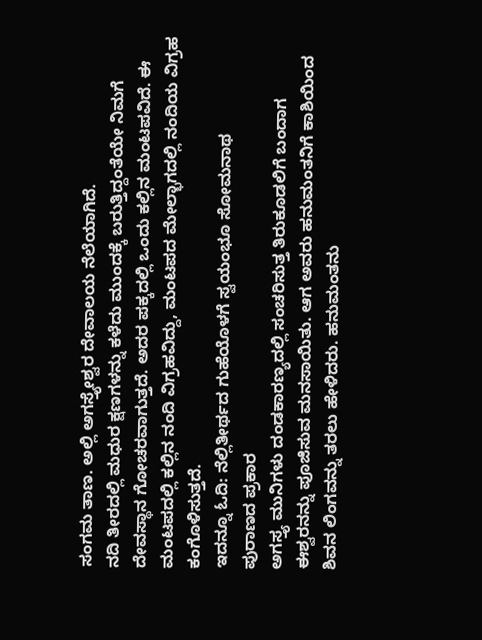ಸಂಗಮ ತಾಣ. ಅಲ್ಲಿ ಅಗಸ್ತ್ಯೇಶ್ವರ ದೇವಾಲಯ ನೆಲೆಯಾಗಿದೆ.
ನದಿ ತೀರದಲ್ಲಿ ಮಧುರ ಕ್ಷಣಗಳನ್ನು ಕಳೆದು ಮುಂದಕ್ಕೆ ಬರುತ್ತಿದ್ದಂತೆಯೇ ನಿಮಗೆ ದೇವಸ್ಥಾನ ಗೋಚರವಾಗುತ್ತದೆ. ಅದರ ಪಕ್ಕದಲ್ಲಿ ಒಂದು ಕಲ್ಲಿನ ಮಂಟಪವಿದೆ. ಈ ಮಂಟಪದಲ್ಲಿ ಕಲ್ಲಿನ ನಂದಿ ವಿಗ್ರಹವಿದ್ದು, ಮಂಟಪದ ಮೇಲ್ಭಾಗದಲ್ಲಿ ನಂದಿಯ ವಿಗ್ರಹ ಕಂಗೊಳಿಸುತ್ತದೆ.
ಇದನ್ನೂ ಓದಿ: ನೆಲ್ಲಿತೀರ್ಥದ ಗುಹೆಯೊಳಗೆ ಸ್ವಯಂಭೂ ಸೋಮನಾಥ
ಪುರಾಣದ ಪ್ರಕಾರ
ಅಗಸ್ತ್ಯ ಮುನಿಗಳು ದಂಡಕಾರಣ್ಯದಲ್ಲಿ ಸಂಚರಿಸುತ್ತ ತಿರುಕೂಡಲಿಗೆ ಬಂದಾಗ ಈಶ್ವರನನ್ನು ಪೂಜಿಸುವ ಮನಸಾಯಿತು. ಆಗ ಅವರು ಹನುಮಂತನಿಗೆ ಕಾಶಿಯಿಂದ ಶಿವನ ಲಿಂಗವನ್ನು ತರಲು ಹೇಳಿದರು. ಹನುಮಂತನು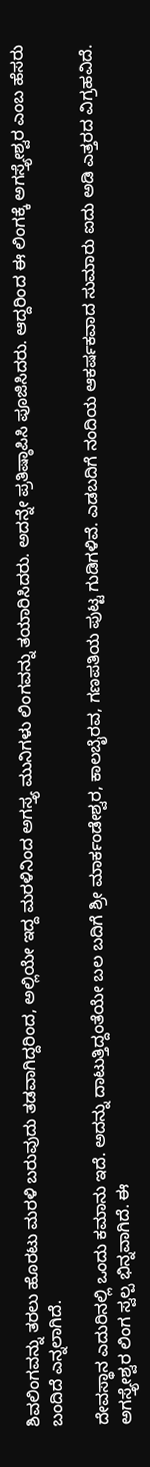ಶಿವಲಿಂಗವನ್ನು ತರಲು ಹೊರಟು ಮರಳಿ ಬರುವುದು ತಡವಾಗಿದ್ದರಿಂದ, ಅಲ್ಲಿಯೇ ಇದ್ದ ಮರಳಿನಿಂದ ಅಗಸ್ತ್ಯ ಮುನಿಗಳು ಲಿಂಗವನ್ನು ತಯಾರಿಸಿದರು. ಅದನ್ನೇ ಪ್ರತಿಷ್ಠಾಪಿಸಿ ಪೂಜಿಸಿದರು. ಆದ್ದರಿಂದ ಈ ಲಿಂಗಕ್ಕೆ ಅಗಸ್ತ್ಯೇಶ್ವರ ಎಂಬ ಹೆಸರು ಬಂದಿದೆ ಎನ್ನಲಾಗಿದೆ.

ದೇವಸ್ಥಾನ ಎದುರಿನಲ್ಲಿ ಒಂದು ಕಮಾನು ಇದೆ. ಅದನ್ನು ದಾಟುತ್ತಿದ್ದಂತೆಯೇ ಬಲ ಬದಿಗೆ ಶ್ರೀ ಮಾರ್ಕಂಡೇಶ್ವರ, ಕಾಲಬೈರವ, ಗಣಪತಿಯ ಪುಟ್ಟ ಗುಡಿಗಳಿವೆ. ಎಡಬದಿಗೆ ನಂದಿಯ ಆಕರ್ಷಕವಾದ ಸುಮಾರು ಐದು ಅಡಿ ಎತ್ತರದ ವಿಗ್ರಹವಿದೆ.
ಅಗಸ್ತ್ಯೇಶ್ವರ ಲಿಂಗ ಸ್ವಲ್ಪ ಭಿನ್ನವಾಗಿದೆ. ಈ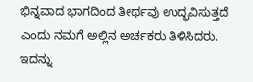ಭಿನ್ನವಾದ ಭಾಗದಿಂದ ತೀರ್ಥವು ಉದ್ಭವಿಸುತ್ತದೆ ಎಂದು ನಮಗೆ ಅಲ್ಲಿನ ಅರ್ಚಕರು ತಿಳಿಸಿದರು. ಇದನ್ನು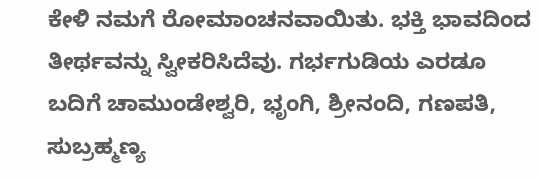ಕೇಳಿ ನಮಗೆ ರೋಮಾಂಚನವಾಯಿತು. ಭಕ್ತಿ ಭಾವದಿಂದ ತೀರ್ಥವನ್ನು ಸ್ವೀಕರಿಸಿದೆವು. ಗರ್ಭಗುಡಿಯ ಎರಡೂ ಬದಿಗೆ ಚಾಮುಂಡೇಶ್ವರಿ, ಭೃಂಗಿ, ಶ್ರೀನಂದಿ, ಗಣಪತಿ, ಸುಬ್ರಹ್ಮಣ್ಯ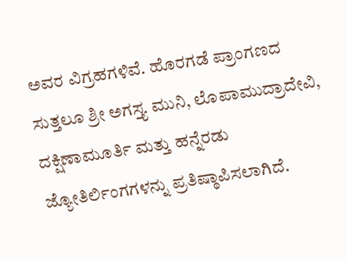ಅವರ ವಿಗ್ರಹಗಳಿವೆ. ಹೊರಗಡೆ ಪ್ರಾಂಗಣದ ಸುತ್ತಲೂ ಶ್ರೀ ಅಗಸ್ತ್ಯ ಮುನಿ, ಲೊಪಾಮುದ್ರಾದೇವಿ, ದಕ್ಷಿಣಾಮೂರ್ತಿ ಮತ್ತು ಹನ್ನೆರಡು ಜ್ಯೋತಿರ್ಲಿಂಗಗಳನ್ನು ಪ್ರತಿಷ್ಠಾಪಿಸಲಾಗಿದೆ.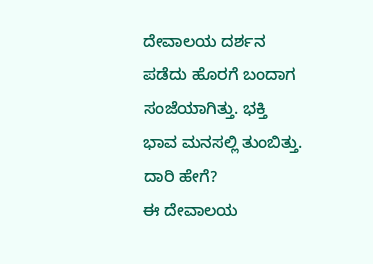ದೇವಾಲಯ ದರ್ಶನ ಪಡೆದು ಹೊರಗೆ ಬಂದಾಗ ಸಂಜೆಯಾಗಿತ್ತು. ಭಕ್ತಿ ಭಾವ ಮನಸಲ್ಲಿ ತುಂಬಿತ್ತು.
ದಾರಿ ಹೇಗೆ?
ಈ ದೇವಾಲಯ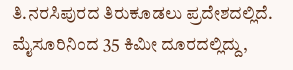ತಿ.ನರಸಿಪುರದ ತಿರುಕೂಡಲು ಪ್ರದೇಶದಲ್ಲಿದೆ. ಮೈಸೂರಿನಿಂದ 35 ಕಿಮೀ ದೂರದಲ್ಲಿದ್ದು,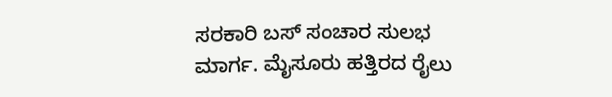ಸರಕಾರಿ ಬಸ್ ಸಂಚಾರ ಸುಲಭ ಮಾರ್ಗ. ಮೈಸೂರು ಹತ್ತಿರದ ರೈಲು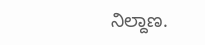ನಿಲ್ದಾಣ.